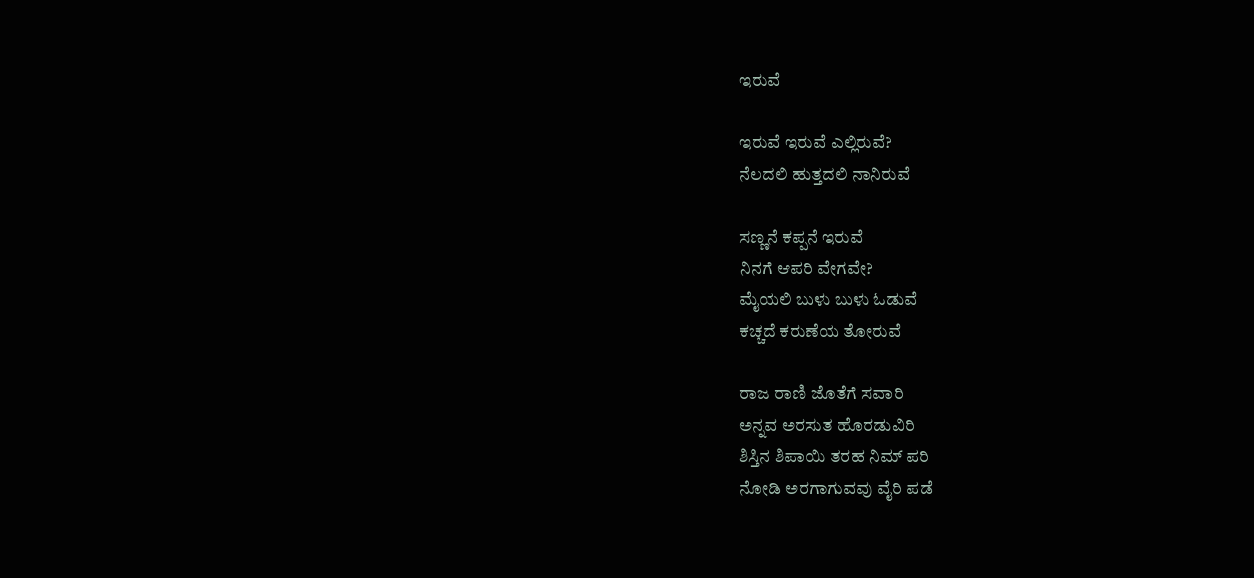ಇರುವೆ

ಇರುವೆ ಇರುವೆ ಎಲ್ಲಿರುವೆ?
ನೆಲದಲಿ ಹುತ್ತದಲಿ ನಾನಿರುವೆ

ಸಣ್ಣನೆ ಕಪ್ಪನೆ ಇರುವೆ
ನಿನಗೆ ಆಪರಿ ವೇಗವೇ?
ಮೈಯಲಿ ಬುಳು ಬುಳು ಓಡುವೆ
ಕಚ್ಚದೆ ಕರುಣೆಯ ತೋರುವೆ

ರಾಜ ರಾಣಿ ಜೊತೆಗೆ ಸವಾರಿ
ಅನ್ನವ ಅರಸುತ ಹೊರಡುವಿರಿ
ಶಿಸ್ತಿನ ಶಿಪಾಯಿ ತರಹ ನಿಮ್ ಪರಿ
ನೋಡಿ ಅರಗಾಗುವವು ವೈರಿ ಪಡೆ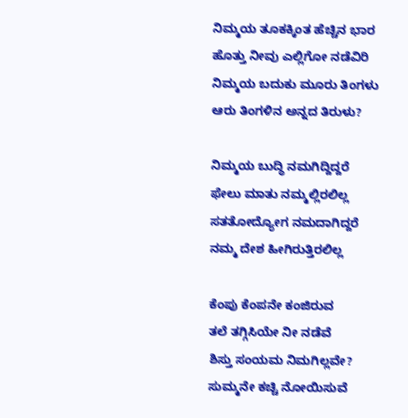ನಿಮ್ಮಯ ತೂಕಕ್ಕಿಂತ ಹೆಚ್ಚಿನ ಭಾರ
ಹೊತ್ತು ನೀವು ಎಲ್ಲಿಗೋ ನಡೆವಿರಿ
ನಿಮ್ಮಯ ಬದುಕು ಮೂರು ತಿಂಗಳು
ಆರು ತಿಂಗಳಿನ ಅನ್ನದ ತಿರುಳು?

ನಿಮ್ಮಯ ಬುದ್ಧಿ ನಮಗಿದ್ದಿದ್ದರೆ
ಫೇಲು ಮಾತು ನಮ್ಮಲ್ಲಿರಲಿಲ್ಲ
ಸತತೋದ್ಯೋಗ ನಮದಾಗಿದ್ದರೆ
ನಮ್ಮ ದೇಶ ಹೀಗಿರುತ್ತಿರಲಿಲ್ಲ

ಕೆಂಪು ಕೆಂಪನೇ ಕಂಜಿರುವ
ತಲೆ ತಗ್ಗಿಸಿಯೇ ನೀ ನಡೆವೆ
ಶಿಸ್ತು ಸಂಯಮ ನಿಮಗಿಲ್ಲವೇ?
ಸುಮ್ಮನೇ ಕಚ್ಚಿ ನೋಯಿಸುವೆ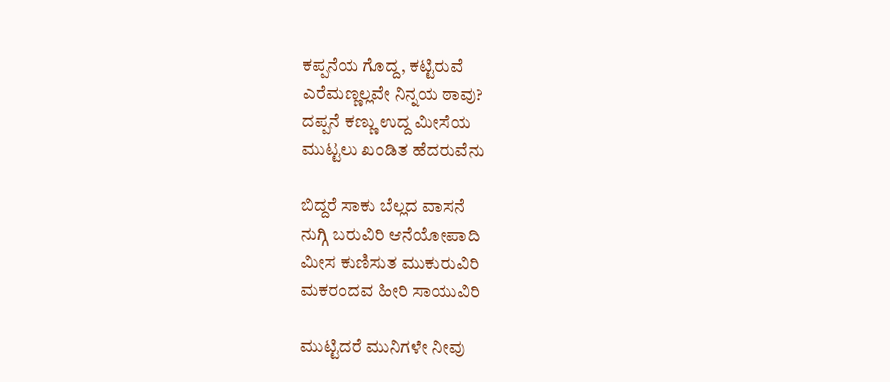ಕಪ್ಪನೆಯ ಗೊದ್ದ, ಕಟ್ಟಿರುವೆ
ಎರೆಮಣ್ಣಲ್ಲವೇ ನಿನ್ನಯ ಠಾವು?
ದಪ್ಪನೆ ಕಣ್ಣು ಉದ್ದ ಮೀಸೆಯ
ಮುಟ್ಟಲು ಖಂಡಿತ ಹೆದರುವೆನು

ಬಿದ್ದರೆ ಸಾಕು ಬೆಲ್ಲದ ವಾಸನೆ
ನುಗ್ಗಿ ಬರುವಿರಿ ಆನೆಯೋಪಾದಿ
ಮೀಸ ಕುಣಿಸುತ ಮುಕುರುವಿರಿ
ಮಕರಂದವ ಹೀರಿ ಸಾಯುವಿರಿ

ಮುಟ್ಟಿದರೆ ಮುನಿಗಳೇ ನೀವು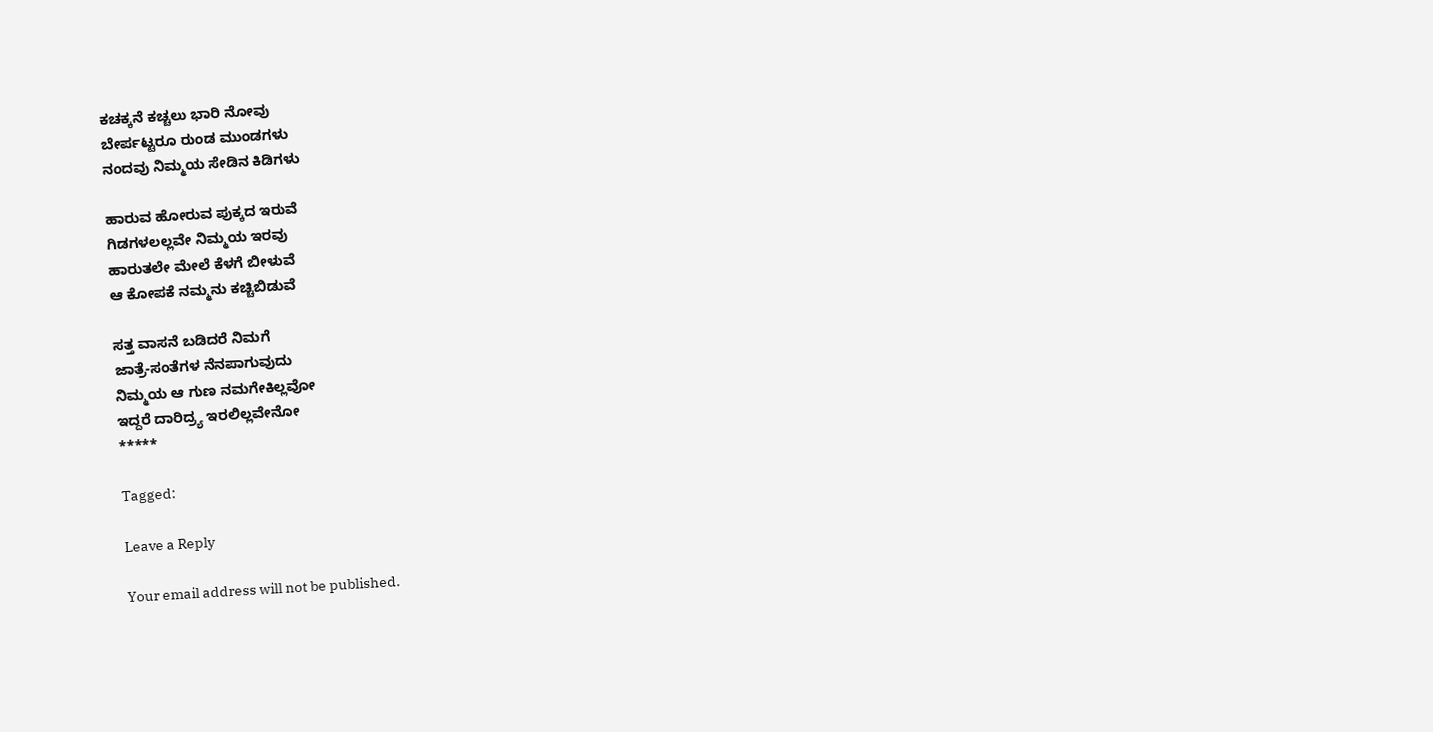ಕಚಕ್ಕನೆ ಕಚ್ಚಲು ಭಾರಿ ನೋವು
ಬೇರ್ಪಟ್ಟರೂ ರುಂಡ ಮುಂಡಗಳು
ನಂದವು ನಿಮ್ಮಯ ಸೇಡಿನ ಕಿಡಿಗಳು

ಹಾರುವ ಹೋರುವ ಪುಕ್ಕದ ಇರುವೆ
ಗಿಡಗಳಲಲ್ಲವೇ ನಿಮ್ಮಯ ಇರವು
ಹಾರುತಲೇ ಮೇಲೆ ಕೆಳಗೆ ಬೀಳುವೆ
ಆ ಕೋಪಕೆ ನಮ್ಮನು ಕಚ್ಚಿಬಿಡುವೆ

ಸತ್ತ ವಾಸನೆ ಬಡಿದರೆ ನಿಮಗೆ
ಜಾತ್ರೆ-ಸಂತೆಗಳ ನೆನಪಾಗುವುದು
ನಿಮ್ಮಯ ಆ ಗುಣ ನಮಗೇಕಿಲ್ಲವೋ
ಇದ್ದರೆ ದಾರಿದ್ರ್ಯ ಇರಲಿಲ್ಲವೇನೋ
*****

Tagged:

Leave a Reply

Your email address will not be published.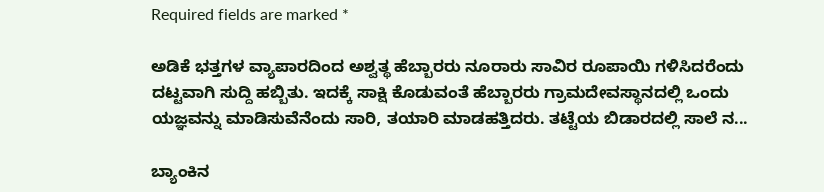Required fields are marked *

ಅಡಿಕೆ ಭತ್ತಗಳ ವ್ಯಾಪಾರದಿಂದ ಅಶ್ವತ್ಥ ಹೆಬ್ಬಾರರು ನೂರಾರು ಸಾವಿರ ರೂಪಾಯಿ ಗಳಿಸಿದರೆಂದು ದಟ್ಟವಾಗಿ ಸುದ್ದಿ ಹಬ್ಬಿತು. ಇದಕ್ಕೆ ಸಾಕ್ಷಿ ಕೊಡುವಂತೆ ಹೆಬ್ಬಾರರು ಗ್ರಾಮದೇವಸ್ಥಾನದಲ್ಲಿ ಒಂದು ಯಜ್ಞವನ್ನು ಮಾಡಿಸುವೆನೆಂದು ಸಾರಿ, ತಯಾರಿ ಮಾಡಹತ್ತಿದರು. ತಟ್ಟೆಯ ಬಿಡಾರದಲ್ಲಿ ಸಾಲೆ ನ...

ಬ್ಯಾಂಕಿನ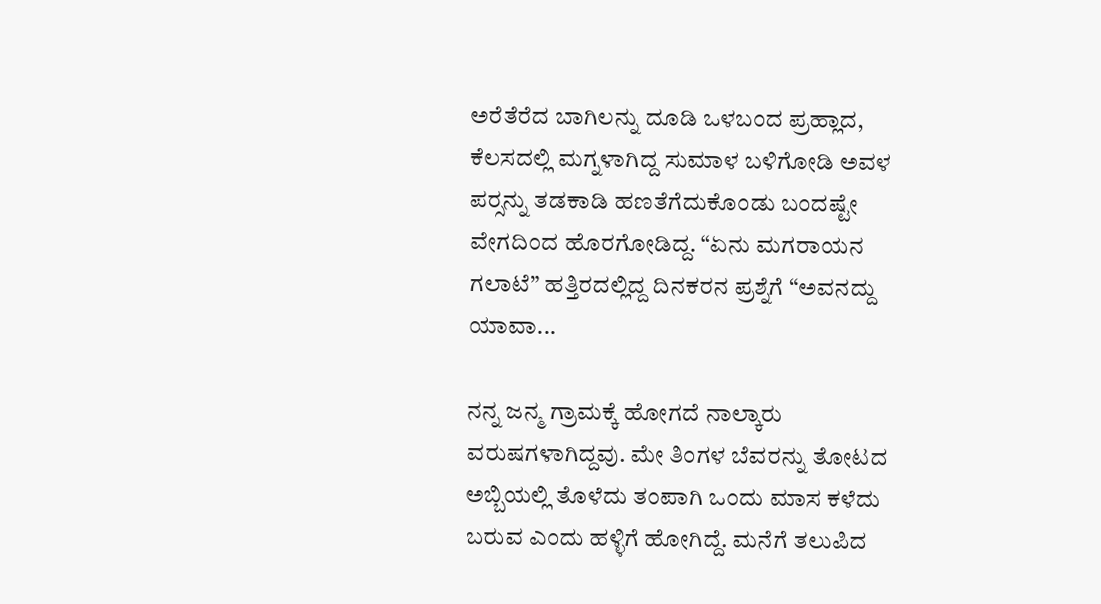ಅರೆತೆರೆದ ಬಾಗಿಲನ್ನು ದೂಡಿ ಒಳಬಂದ ಪ್ರಹ್ಲಾದ, ಕೆಲಸದಲ್ಲಿ ಮಗ್ನಳಾಗಿದ್ದ ಸುಮಾಳ ಬಳಿಗೋಡಿ ಅವಳ ಪರ್‍ಸನ್ನು ತಡಕಾಡಿ ಹಣತೆಗೆದುಕೊಂಡು ಬಂದಷ್ಟೇ ವೇಗದಿಂದ ಹೊರಗೋಡಿದ್ದ. “ಏನು ಮಗರಾಯನ ಗಲಾಟೆ” ಹತ್ತಿರದಲ್ಲಿದ್ದ ದಿನಕರನ ಪ್ರಶ್ನೆಗೆ “ಅವನದ್ದು ಯಾವಾ...

ನನ್ನ ಜನ್ಮ ಗ್ರಾಮಕ್ಕೆ ಹೋಗದೆ ನಾಲ್ಕಾರು ವರುಷಗಳಾಗಿದ್ದವು. ಮೇ ತಿಂಗಳ ಬೆವರನ್ನು ತೋಟದ ಅಬ್ಬಿಯಲ್ಲಿ ತೊಳೆದು ತಂಪಾಗಿ ಒಂದು ಮಾಸ ಕಳೆದು ಬರುವ ಎಂದು ಹಳ್ಳಿಗೆ ಹೋಗಿದ್ದೆ. ಮನೆಗೆ ತಲುಪಿದ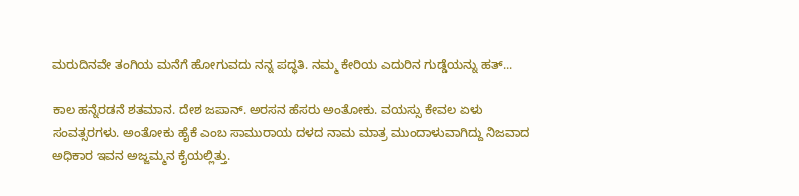ಮರುದಿನವೇ ತಂಗಿಯ ಮನೆಗೆ ಹೋಗುವದು ನನ್ನ ಪದ್ಧತಿ. ನಮ್ಮ ಕೇರಿಯ ಎದುರಿನ ಗುಡ್ಡೆಯನ್ನು ಹತ್...

ಕಾಲ ಹನ್ನೆರಡನೆ ಶತಮಾನ. ದೇಶ ಜಪಾನ್. ಅರಸನ ಹೆಸರು ಅಂತೋಕು. ವಯಸ್ಸು ಕೇವಲ ಏಳು ಸಂವತ್ಸರಗಳು. ಅಂತೋಕು ಹೈಕೆ ಎಂಬ ಸಾಮುರಾಯ ದಳದ ನಾಮ ಮಾತ್ರ ಮುಂದಾಳುವಾಗಿದ್ದು ನಿಜವಾದ ಅಧಿಕಾರ ಇವನ ಅಜ್ಜಮ್ಮನ ಕೈಯಲ್ಲಿತ್ತು.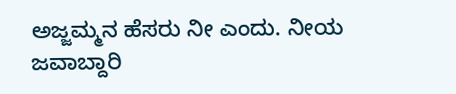ಅಜ್ಜಮ್ಮನ ಹೆಸರು ನೀ ಎಂದು. ನೀಯ ಜವಾಬ್ದಾರಿ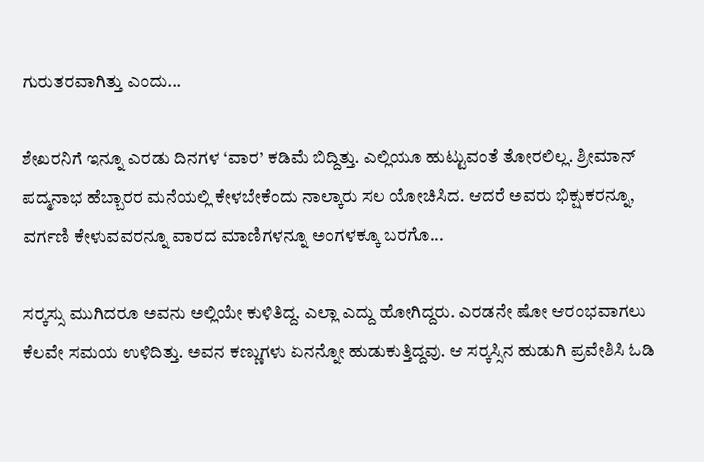ಗುರುತರವಾಗಿತ್ತು ಎಂದು...

ಶೇಖರನಿಗೆ ಇನ್ನೂ ಎರಡು ದಿನಗಳ ‘ವಾರ’ ಕಡಿಮೆ ಬಿದ್ದಿತ್ತು. ಎಲ್ಲಿಯೂ ಹುಟ್ಟುವಂತೆ ತೋರಲಿಲ್ಲ. ಶ್ರೀಮಾನ್ ಪದ್ಮನಾಭ ಹೆಬ್ಬಾರರ ಮನೆಯಲ್ಲಿ ಕೇಳಬೇಕೆಂದು ನಾಲ್ಕಾರು ಸಲ ಯೋಚಿಸಿದ. ಆದರೆ ಅವರು ಭಿಕ್ಷುಕರನ್ನೂ, ವರ್ಗಣಿ ಕೇಳುವವರನ್ನೂ ವಾರದ ಮಾಣಿಗಳನ್ನೂ ಅಂಗಳಕ್ಕೂ ಬರಗೊ...

ಸರ್‍ಕಸ್ಸು ಮುಗಿದರೂ ಅವನು ಅಲ್ಲಿಯೇ ಕುಳಿತಿದ್ದ. ಎಲ್ಲಾ ಎದ್ದು ಹೋಗಿದ್ದರು. ಎರಡನೇ ಷೋ ಆರಂಭವಾಗಲು ಕೆಲವೇ ಸಮಯ ಉಳಿದಿತ್ತು. ಅವನ ಕಣ್ಣುಗಳು ಏನನ್ನೋ ಹುಡುಕುತ್ತಿದ್ದವು. ಆ ಸರ್‍ಕಸ್ಸಿನ ಹುಡುಗಿ ಪ್ರವೇಶಿಸಿ ಓಡಿ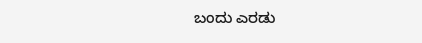ಬಂದು ಎರಡು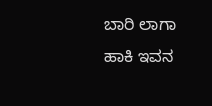ಬಾರಿ ಲಾಗಾ ಹಾಕಿ ಇವನ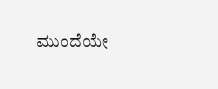ಮುಂದೆಯೇ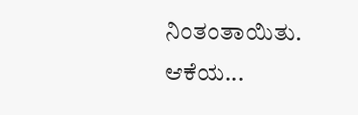ನಿಂತಂತಾಯಿತು. ಆಕೆಯ...